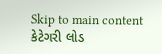Skip to main content
કેટેગરી લોડ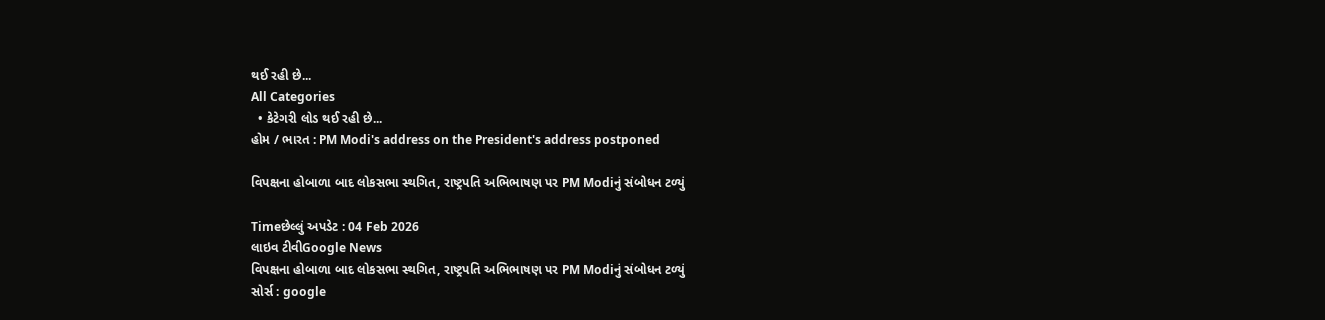થઈ રહી છે...
All Categories
  • કેટેગરી લોડ થઈ રહી છે...
હોમ / ભારત : PM Modi's address on the President's address postponed

વિપક્ષના હોબાળા બાદ લોકસભા સ્થગિત, રાષ્ટ્રપતિ અભિભાષણ પર PM Modiનું સંબોધન ટળ્યું

Timeછેલ્લું અપડેટ : 04 Feb 2026
લાઇવ ટીવીGoogle News
વિપક્ષના હોબાળા બાદ લોકસભા સ્થગિત, રાષ્ટ્રપતિ અભિભાષણ પર PM Modiનું સંબોધન ટળ્યું
સોર્સ : google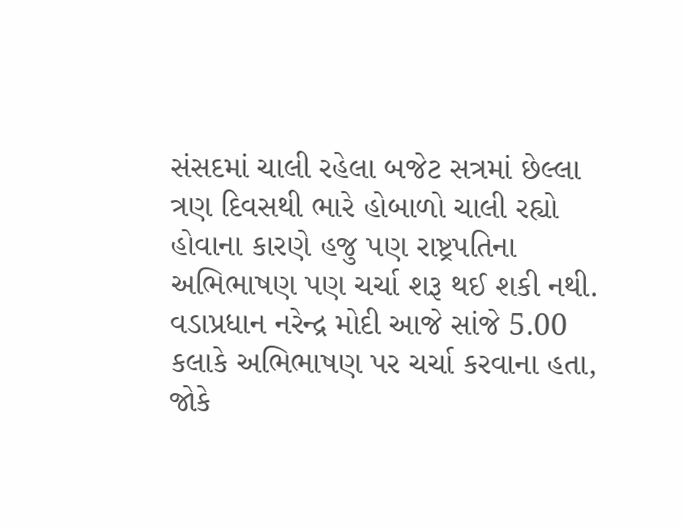સંસદમાં ચાલી રહેલા બજેટ સત્રમાં છેલ્લા ત્રણ દિવસથી ભારે હોબાળો ચાલી રહ્યો હોવાના કારણે હજુ પણ રાષ્ટ્રપતિના અભિભાષણ પણ ચર્ચા શરૂ થઈ શકી નથી. વડાપ્રધાન નરેન્દ્ર મોદી આજે સાંજે 5.00 કલાકે અભિભાષણ પર ચર્ચા કરવાના હતા, જોકે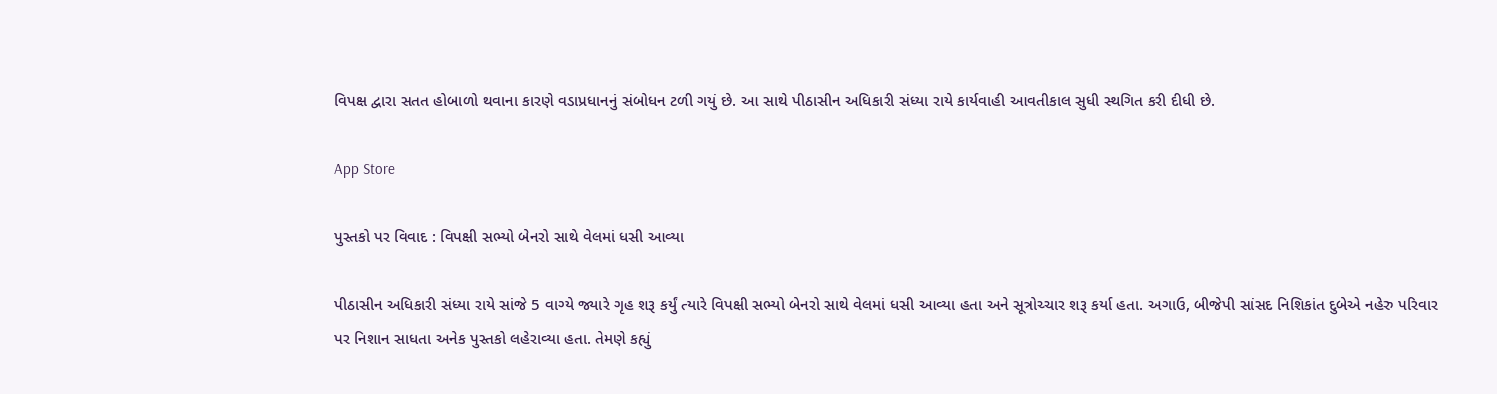વિપક્ષ દ્વારા સતત હોબાળો થવાના કારણે વડાપ્રધાનનું સંબોધન ટળી ગયું છે. આ સાથે પીઠાસીન અધિકારી સંધ્યા રાયે કાર્યવાહી આવતીકાલ સુધી સ્થગિત કરી દીધી છે.

App Store

પુસ્તકો પર વિવાદ : વિપક્ષી સભ્યો બેનરો સાથે વેલમાં ધસી આવ્યા

પીઠાસીન અધિકારી સંધ્યા રાયે સાંજે 5 વાગ્યે જ્યારે ગૃહ શરૂ કર્યું ત્યારે વિપક્ષી સભ્યો બેનરો સાથે વેલમાં ધસી આવ્યા હતા અને સૂત્રોચ્ચાર શરૂ કર્યા હતા. અગાઉ, બીજેપી સાંસદ નિશિકાંત દુબેએ નહેરુ પરિવાર પર નિશાન સાધતા અનેક પુસ્તકો લહેરાવ્યા હતા. તેમણે કહ્યું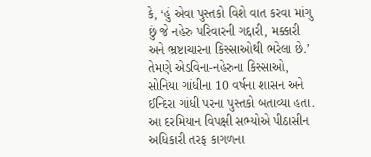કે, ‘હું એવા પુસ્તકો વિશે વાત કરવા માંગુ છું જે નહેરુ પરિવારની ગદ્દારી, મક્કારી અને ભ્રષ્ટાચારના કિસ્સાઓથી ભરેલા છે.’ તેમણે એડવિના-નહેરુના કિસ્સાઓ, સોનિયા ગાંધીના 10 વર્ષના શાસન અને ઈન્દિરા ગાંધી પરના પુસ્તકો બતાવ્યા હતા. આ દરમિયાન વિપક્ષી સભ્યોએ પીઠાસીન અધિકારી તરફ કાગળના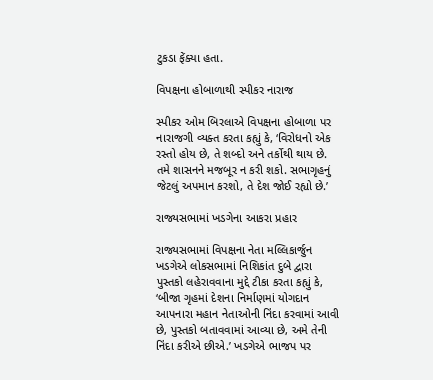ટુકડા ફેંક્યા હતા.

વિપક્ષના હોબાળાથી સ્પીકર નારાજ

સ્પીકર ઓમ બિરલાએ વિપક્ષના હોબાળા પર નારાજગી વ્યક્ત કરતા કહ્યું કે, ‘વિરોધનો એક રસ્તો હોય છે, તે શબ્દો અને તર્કોથી થાય છે. તમે શાસનને મજબૂર ન કરી શકો. સભાગૃહનું જેટલું અપમાન કરશો, તે દેશ જોઈ રહ્યો છે.’

રાજ્યસભામાં ખડગેના આકરા પ્રહાર

રાજ્યસભામાં વિપક્ષના નેતા મલ્લિકાર્જુન ખડગેએ લોકસભામાં નિશિકાંત દુબે દ્વારા પુસ્તકો લહેરાવવાના મુદ્દે ટીકા કરતા કહ્યું કે, ‘બીજા ગૃહમાં દેશના નિર્માણમાં યોગદાન આપનારા મહાન નેતાઓની નિંદા કરવામાં આવી છે, પુસ્તકો બતાવવામાં આવ્યા છે, અમે તેની નિંદા કરીએ છીએ.’ ખડગેએ ભાજપ પર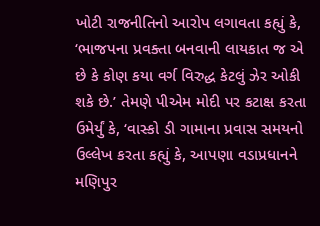ખોટી રાજનીતિનો આરોપ લગાવતા કહ્યું કે, ‘ભાજપના પ્રવક્તા બનવાની લાયકાત જ એ છે કે કોણ કયા વર્ગ વિરુદ્ધ કેટલું ઝેર ઓકી શકે છે.’ તેમણે પીએમ મોદી પર કટાક્ષ કરતા ઉમેર્યું કે, ‘વાસ્કો ડી ગામાના પ્રવાસ સમયનો ઉલ્લેખ કરતા કહ્યું કે, આપણા વડાપ્રધાનને મણિપુર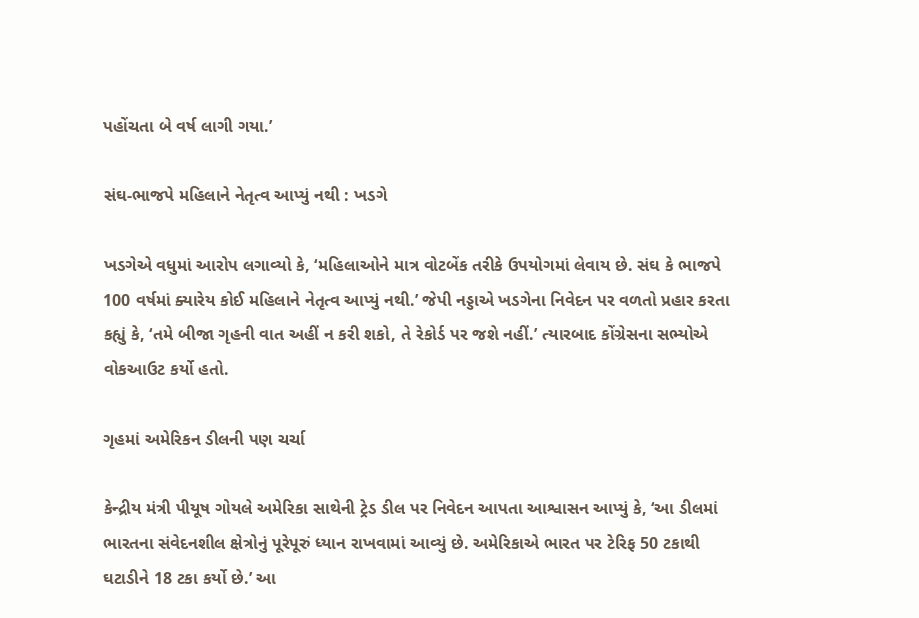પહોંચતા બે વર્ષ લાગી ગયા.’

સંઘ-ભાજપે મહિલાને નેતૃત્વ આપ્યું નથી : ખડગે

ખડગેએ વધુમાં આરોપ લગાવ્યો કે, ‘મહિલાઓને માત્ર વોટબેંક તરીકે ઉપયોગમાં લેવાય છે. સંઘ કે ભાજપે 100 વર્ષમાં ક્યારેય કોઈ મહિલાને નેતૃત્વ આપ્યું નથી.’ જેપી નડ્ડાએ ખડગેના નિવેદન પર વળતો પ્રહાર કરતા કહ્યું કે, ‘તમે બીજા ગૃહની વાત અહીં ન કરી શકો, તે રેકોર્ડ પર જશે નહીં.’ ત્યારબાદ કોંગ્રેસના સભ્યોએ વોકઆઉટ કર્યો હતો.

ગૃહમાં અમેરિકન ડીલની પણ ચર્ચા

કેન્દ્રીય મંત્રી પીયૂષ ગોયલે અમેરિકા સાથેની ટ્રેડ ડીલ પર નિવેદન આપતા આશ્વાસન આપ્યું કે, ‘આ ડીલમાં ભારતના સંવેદનશીલ ક્ષેત્રોનું પૂરેપૂરું ધ્યાન રાખવામાં આવ્યું છે. અમેરિકાએ ભારત પર ટેરિફ 50 ટકાથી ઘટાડીને 18 ટકા કર્યો છે.’ આ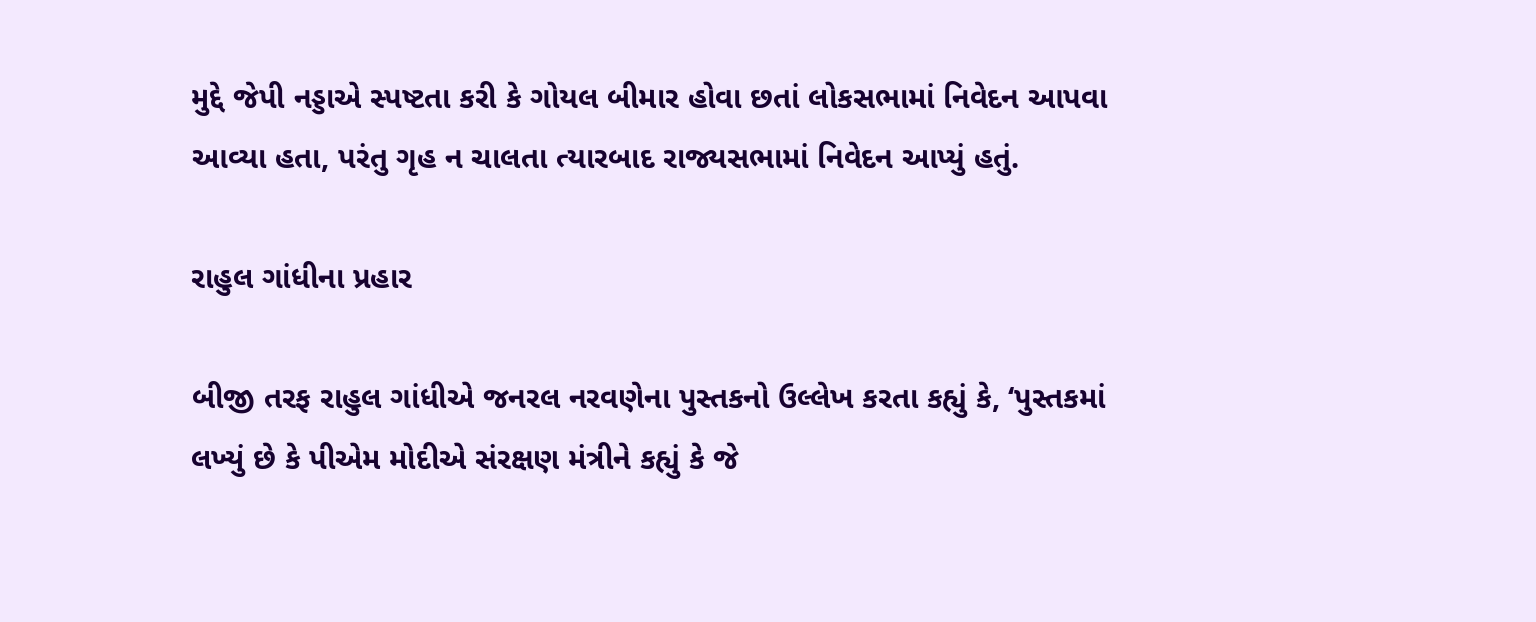મુદ્દે જેપી નડ્ડાએ સ્પષ્ટતા કરી કે ગોયલ બીમાર હોવા છતાં લોકસભામાં નિવેદન આપવા આવ્યા હતા, પરંતુ ગૃહ ન ચાલતા ત્યારબાદ રાજ્યસભામાં નિવેદન આપ્યું હતું.

રાહુલ ગાંધીના પ્રહાર

બીજી તરફ રાહુલ ગાંધીએ જનરલ નરવણેના પુસ્તકનો ઉલ્લેખ કરતા કહ્યું કે, ‘પુસ્તકમાં લખ્યું છે કે પીએમ મોદીએ સંરક્ષણ મંત્રીને કહ્યું કે જે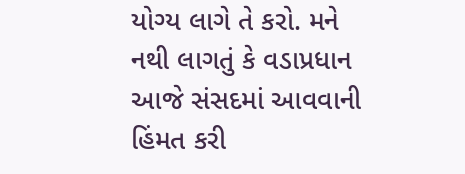યોગ્ય લાગે તે કરો. મને નથી લાગતું કે વડાપ્રધાન આજે સંસદમાં આવવાની હિંમત કરી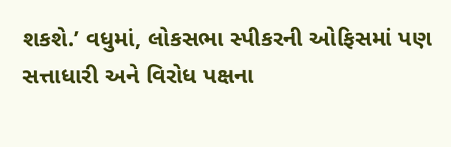શકશે.’ વધુમાં, લોકસભા સ્પીકરની ઓફિસમાં પણ સત્તાધારી અને વિરોધ પક્ષના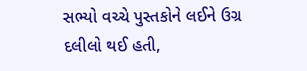સભ્યો વચ્ચે પુસ્તકોને લઈને ઉગ્ર દલીલો થઈ હતી,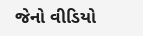જેનો વીડિયો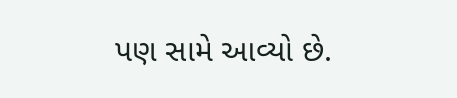પણ સામે આવ્યો છે.